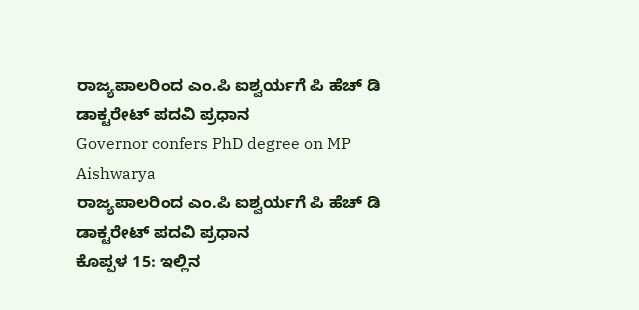ರಾಜ್ಯಪಾಲರಿಂದ ಎಂ.ಪಿ ಐಶ್ವರ್ಯಗೆ ಪಿ ಹೆಚ್ ಡಿ ಡಾಕ್ಟರೇಟ್ ಪದವಿ ಪ್ರಧಾನ
Governor confers PhD degree on MP Aishwarya
ರಾಜ್ಯಪಾಲರಿಂದ ಎಂ.ಪಿ ಐಶ್ವರ್ಯಗೆ ಪಿ ಹೆಚ್ ಡಿ ಡಾಕ್ಟರೇಟ್ ಪದವಿ ಪ್ರಧಾನ
ಕೊಪ್ಪಳ 15: ಇಲ್ಲಿನ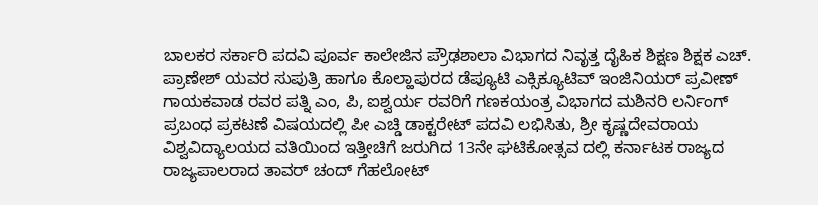ಬಾಲಕರ ಸರ್ಕಾರಿ ಪದವಿ ಪೂರ್ವ ಕಾಲೇಜಿನ ಪ್ರೌಢಶಾಲಾ ವಿಭಾಗದ ನಿವೃತ್ತ ದೈಹಿಕ ಶಿಕ್ಷಣ ಶಿಕ್ಷಕ ಎಚ್. ಪ್ರಾಣೇಶ್ ಯವರ ಸುಪುತ್ರಿ ಹಾಗೂ ಕೊಲ್ಹಾಪುರದ ಡೆಪ್ಯೂಟಿ ಎಕ್ಸಿಕ್ಯೂಟಿವ್ ಇಂಜಿನಿಯರ್ ಪ್ರವೀಣ್ ಗಾಯಕವಾಡ ರವರ ಪತ್ನಿ ಎಂ, ಪಿ, ಐಶ್ವರ್ಯ ರವರಿಗೆ ಗಣಕಯಂತ್ರ ವಿಭಾಗದ ಮಶಿನರಿ ಲರ್ನಿಂಗ್ ಪ್ರಬಂಧ ಪ್ರಕಟಣೆ ವಿಷಯದಲ್ಲಿ ಪೀ ಎಚ್ಡಿ ಡಾಕ್ಟರೇಟ್ ಪದವಿ ಲಭಿಸಿತು, ಶ್ರೀ ಕೃಷ್ಣದೇವರಾಯ ವಿಶ್ವವಿದ್ಯಾಲಯದ ವತಿಯಿಂದ ಇತ್ತೀಚಿಗೆ ಜರುಗಿದ 13ನೇ ಘಟಿಕೋತ್ಸವ ದಲ್ಲಿ ಕರ್ನಾಟಕ ರಾಜ್ಯದ ರಾಜ್ಯಪಾಲರಾದ ತಾವರ್ ಚಂದ್ ಗೆಹಲೋಟ್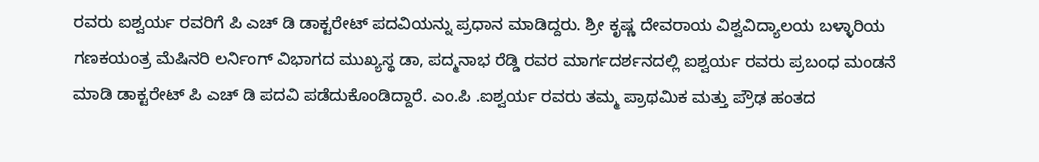ರವರು ಐಶ್ವರ್ಯ ರವರಿಗೆ ಪಿ ಎಚ್ ಡಿ ಡಾಕ್ಟರೇಟ್ ಪದವಿಯನ್ನು ಪ್ರಧಾನ ಮಾಡಿದ್ದರು. ಶ್ರೀ ಕೃಷ್ಣ ದೇವರಾಯ ವಿಶ್ವವಿದ್ಯಾಲಯ ಬಳ್ಳಾರಿಯ ಗಣಕಯಂತ್ರ ಮೆಷಿನರಿ ಲರ್ನಿಂಗ್ ವಿಭಾಗದ ಮುಖ್ಯಸ್ಥ ಡಾ, ಪದ್ಮನಾಭ ರೆಡ್ಡಿ ರವರ ಮಾರ್ಗದರ್ಶನದಲ್ಲಿ ಐಶ್ವರ್ಯ ರವರು ಪ್ರಬಂಧ ಮಂಡನೆ ಮಾಡಿ ಡಾಕ್ಟರೇಟ್ ಪಿ ಎಚ್ ಡಿ ಪದವಿ ಪಡೆದುಕೊಂಡಿದ್ದಾರೆ. ಎಂ.ಪಿ .ಐಶ್ವರ್ಯ ರವರು ತಮ್ಮ ಪ್ರಾಥಮಿಕ ಮತ್ತು ಪ್ರೌಢ ಹಂತದ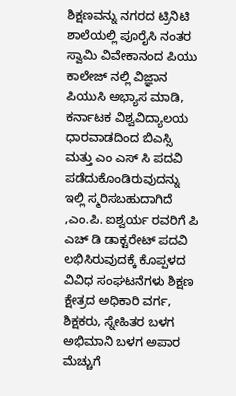ಶಿಕ್ಷಣವನ್ನು ನಗರದ ಟ್ರಿನಿಟಿ ಶಾಲೆಯಲ್ಲಿ ಪೂರೈಸಿ ನಂತರ ಸ್ವಾಮಿ ವಿವೇಕಾನಂದ ಪಿಯು ಕಾಲೇಜ್ ನಲ್ಲಿ ವಿಜ್ಞಾನ ಪಿಯುಸಿ ಅಭ್ಯಾಸ ಮಾಡಿ, ಕರ್ನಾಟಕ ವಿಶ್ವವಿದ್ಯಾಲಯ ಧಾರವಾಡದಿಂದ ಬಿಎಸ್ಸಿ ಮತ್ತು ಎಂ ಎಸ್ ಸಿ ಪದವಿ ಪಡೆದುಕೊಂಡಿರುವುದನ್ನು ಇಲ್ಲಿ ಸ್ಮರಿಸಬಹುದಾಗಿದೆ ,ಎಂ.ಪಿ. ಐಶ್ವರ್ಯ ರವರಿಗೆ ಪಿ ಎಚ್ ಡಿ ಡಾಕ್ಟರೇಟ್ ಪದವಿ ಲಭಿಸಿರುವುದಕ್ಕೆ ಕೊಪ್ಪಳದ ವಿವಿಧ ಸಂಘಟನೆಗಳು ಶಿಕ್ಷಣ ಕ್ಷೇತ್ರದ ಅಧಿಕಾರಿ ವರ್ಗ, ಶಿಕ್ಷಕರು, ಸ್ನೇಹಿತರ ಬಳಗ ಅಭಿಮಾನಿ ಬಳಗ ಅಪಾರ ಮೆಚ್ಚುಗೆ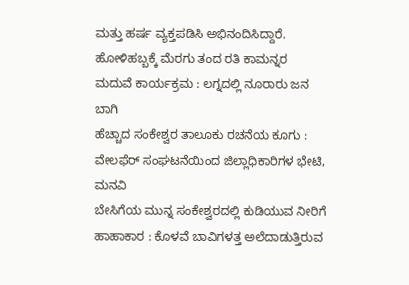ಮತ್ತು ಹರ್ಷ ವ್ಯಕ್ತಪಡಿಸಿ ಅಭಿನಂದಿಸಿದ್ದಾರೆ.
ಹೋಳಿಹಬ್ಬಕ್ಕೆ ಮೆರಗು ತಂದ ರತಿ ಕಾಮನ್ನರ ಮದುವೆ ಕಾರ್ಯಕ್ರಮ : ಲಗ್ನದಲ್ಲಿ ನೂರಾರು ಜನ ಬಾಗಿ
ಹೆಚ್ಚಾದ ಸಂಕೇಶ್ವರ ತಾಲೂಕು ರಚನೆಯ ಕೂಗು : ವೇಲಫೆರ್ ಸಂಘಟನೆಯಿಂದ ಜಿಲ್ಲಾಧಿಕಾರಿಗಳ ಭೇಟಿ, ಮನವಿ
ಬೇಸಿಗೆಯ ಮುನ್ನ ಸಂಕೇಶ್ವರದಲ್ಲಿ ಕುಡಿಯುವ ನೀರಿಗೆ ಹಾಹಾಕಾರ : ಕೊಳವೆ ಬಾವಿಗಳತ್ತ ಅಲೆದಾಡುತ್ತಿರುವ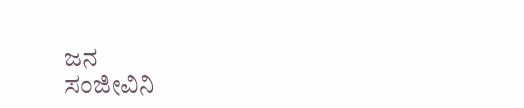ಜನ
ಸಂಜೀವಿನಿ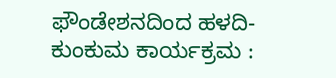ಫೌಂಡೇಶನದಿಂದ ಹಳದಿ-ಕುಂಕುಮ ಕಾರ್ಯಕ್ರಮ :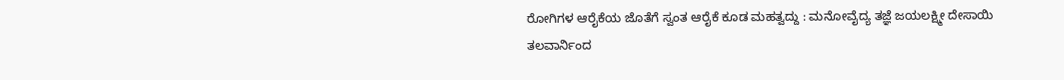ರೋಗಿಗಳ ಆರೈಕೆಯ ಜೊತೆಗೆ ಸ್ವಂತ ಆರೈಕೆ ಕೂಡ ಮಹತ್ವದ್ದು : ಮನೋವೈದ್ಯ ತಜ್ಞೆ ಜಯಲಕ್ಷ್ಮೀ ದೇಸಾಯಿ
ತಲವಾರ್ನಿಂದ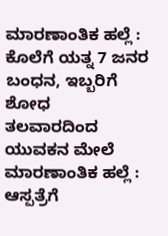ಮಾರಣಾಂತಿಕ ಹಲ್ಲೆ : ಕೊಲೆಗೆ ಯತ್ನ 7 ಜನರ ಬಂಧನ, ಇಬ್ಬರಿಗೆ ಶೋಧ
ತಲವಾರದಿಂದ ಯುವಕನ ಮೇಲೆ ಮಾರಣಾಂತಿಕ ಹಲ್ಲೆ : ಆಸ್ಪತ್ರೆಗೆ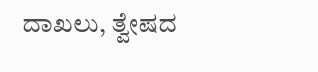ದಾಖಲು, ತ್ವೇಷದ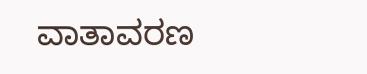ವಾತಾವರಣ